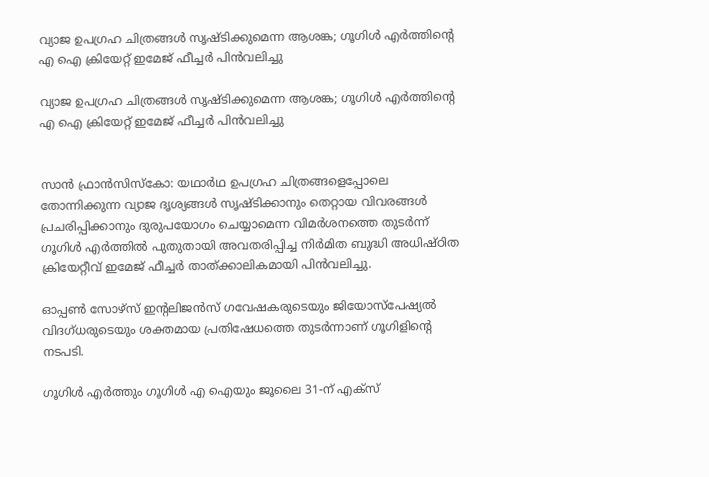വ്യാജ ഉപഗ്രഹ ചിത്രങ്ങള്‍ സൃഷ്ടിക്കുമെന്ന ആശങ്ക; ഗൂഗിള്‍ എര്‍ത്തിന്റെ എ ഐ ക്രിയേറ്റ് ഇമേജ് ഫീച്ചര്‍ പിന്‍വലിച്ചു

വ്യാജ ഉപഗ്രഹ ചിത്രങ്ങള്‍ സൃഷ്ടിക്കുമെന്ന ആശങ്ക; ഗൂഗിള്‍ എര്‍ത്തിന്റെ എ ഐ ക്രിയേറ്റ് ഇമേജ് ഫീച്ചര്‍ പിന്‍വലിച്ചു


സാന്‍ ഫ്രാന്‍സിസ്‌കോ: യഥാര്‍ഥ ഉപഗ്രഹ ചിത്രങ്ങളെപ്പോലെ തോന്നിക്കുന്ന വ്യാജ ദൃശ്യങ്ങള്‍ സൃഷ്ടിക്കാനും തെറ്റായ വിവരങ്ങള്‍ പ്രചരിപ്പിക്കാനും ദുരുപയോഗം ചെയ്യാമെന്ന വിമര്‍ശനത്തെ തുടര്‍ന്ന് ഗൂഗിള്‍ എര്‍ത്തില്‍ പുതുതായി അവതരിപ്പിച്ച നിര്‍മിത ബുദ്ധി അധിഷ്ഠിത ക്രിയേറ്റീവ് ഇമേജ് ഫീച്ചര്‍ താത്ക്കാലികമായി പിന്‍വലിച്ചു.

ഓപ്പണ്‍ സോഴ്സ് ഇന്റലിജന്‍സ് ഗവേഷകരുടെയും ജിയോസ്‌പേഷ്യല്‍ വിദഗ്ധരുടെയും ശക്തമായ പ്രതിഷേധത്തെ തുടര്‍ന്നാണ് ഗൂഗിളിന്റെ നടപടി.

ഗൂഗിള്‍ എര്‍ത്തും ഗൂഗിള്‍ എ ഐയും ജൂലൈ 31-ന് എക്സ്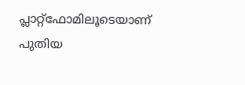പ്ലാറ്റ്‌ഫോമിലൂടെയാണ് പുതിയ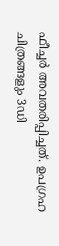ഫീച്ചര്‍ അവതരിപ്പിച്ചത്. ഉപഗ്രഹ ചിത്രങ്ങളും 3ഡി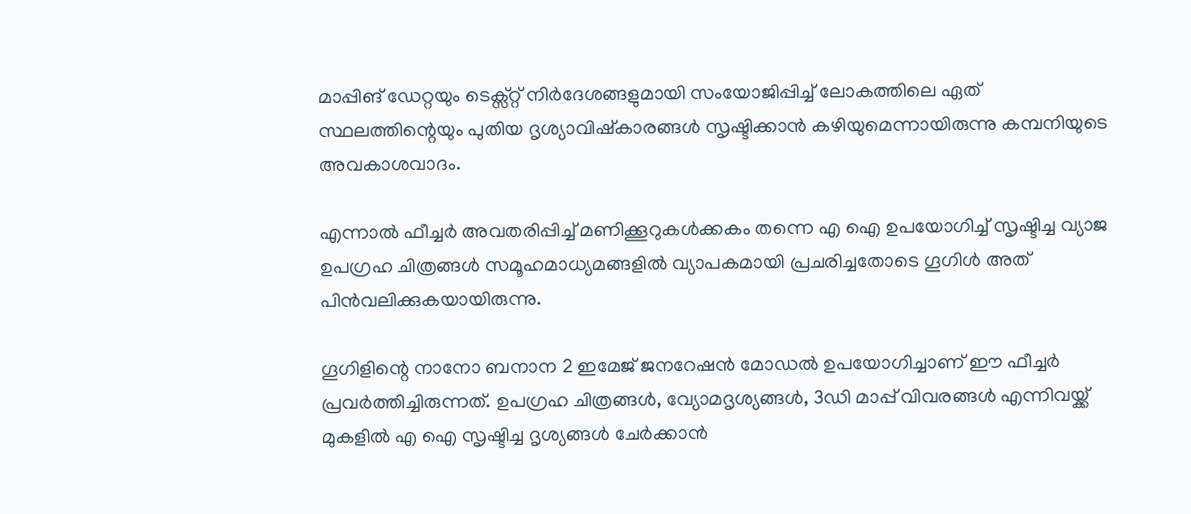മാപ്പിങ് ഡേറ്റയും ടെക്സ്റ്റ് നിര്‍ദേശങ്ങളുമായി സംയോജിപ്പിച്ച് ലോകത്തിലെ ഏത് സ്ഥലത്തിന്റെയും പുതിയ ദൃശ്യാവിഷ്‌കാരങ്ങള്‍ സൃഷ്ടിക്കാന്‍ കഴിയുമെന്നായിരുന്നു കമ്പനിയുടെ അവകാശവാദം.

എന്നാല്‍ ഫീച്ചര്‍ അവതരിപ്പിച്ച് മണിക്കൂറുകള്‍ക്കകം തന്നെ എ ഐ ഉപയോഗിച്ച് സൃഷ്ടിച്ച വ്യാജ ഉപഗ്രഹ ചിത്രങ്ങള്‍ സമൂഹമാധ്യമങ്ങളില്‍ വ്യാപകമായി പ്രചരിച്ചതോടെ ഗൂഗിള്‍ അത് പിന്‍വലിക്കുകയായിരുന്നു.

ഗൂഗിളിന്റെ നാനോ ബനാന 2 ഇമേജ് ജനറേഷന്‍ മോഡല്‍ ഉപയോഗിച്ചാണ് ഈ ഫീച്ചര്‍ പ്രവര്‍ത്തിച്ചിരുന്നത്. ഉപഗ്രഹ ചിത്രങ്ങള്‍, വ്യോമദൃശ്യങ്ങള്‍, 3ഡി മാപ്പ് വിവരങ്ങള്‍ എന്നിവയ്ക്ക് മുകളില്‍ എ ഐ സൃഷ്ടിച്ച ദൃശ്യങ്ങള്‍ ചേര്‍ക്കാന്‍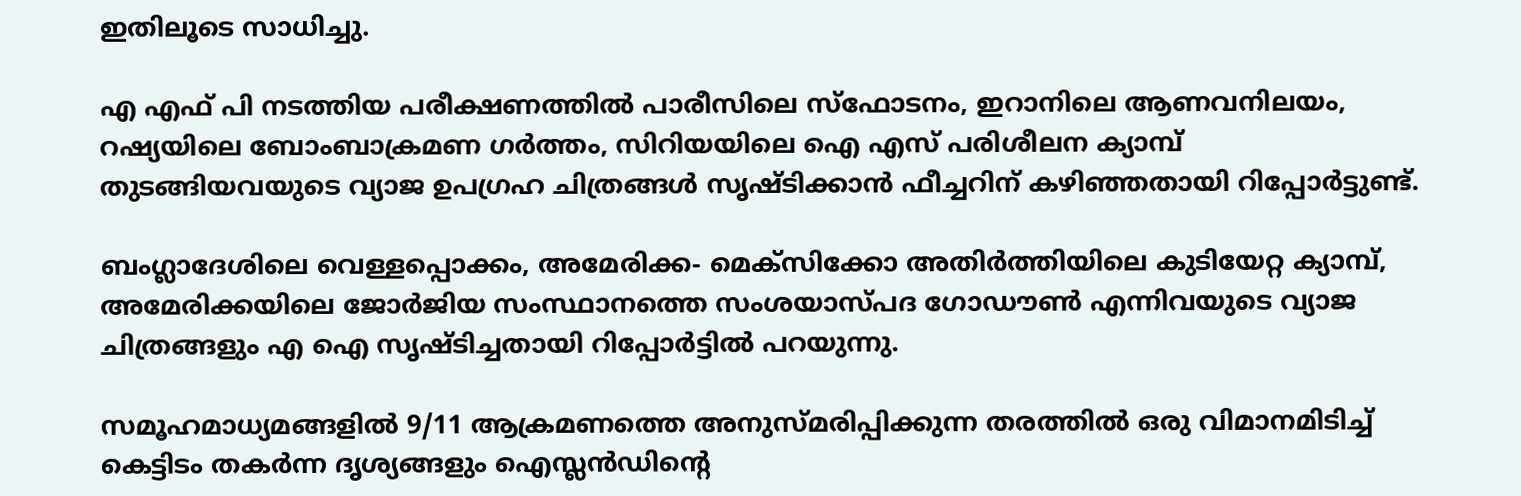ഇതിലൂടെ സാധിച്ചു.

എ എഫ് പി നടത്തിയ പരീക്ഷണത്തില്‍ പാരീസിലെ സ്‌ഫോടനം, ഇറാനിലെ ആണവനിലയം, റഷ്യയിലെ ബോംബാക്രമണ ഗര്‍ത്തം, സിറിയയിലെ ഐ എസ് പരിശീലന ക്യാമ്പ് തുടങ്ങിയവയുടെ വ്യാജ ഉപഗ്രഹ ചിത്രങ്ങള്‍ സൃഷ്ടിക്കാന്‍ ഫീച്ചറിന് കഴിഞ്ഞതായി റിപ്പോര്‍ട്ടുണ്ട്.

ബംഗ്ലാദേശിലെ വെള്ളപ്പൊക്കം, അമേരിക്ക- മെക്‌സിക്കോ അതിര്‍ത്തിയിലെ കുടിയേറ്റ ക്യാമ്പ്, അമേരിക്കയിലെ ജോര്‍ജിയ സംസ്ഥാനത്തെ സംശയാസ്പദ ഗോഡൗണ്‍ എന്നിവയുടെ വ്യാജ ചിത്രങ്ങളും എ ഐ സൃഷ്ടിച്ചതായി റിപ്പോര്‍ട്ടില്‍ പറയുന്നു.

സമൂഹമാധ്യമങ്ങളില്‍ 9/11 ആക്രമണത്തെ അനുസ്മരിപ്പിക്കുന്ന തരത്തില്‍ ഒരു വിമാനമിടിച്ച് കെട്ടിടം തകര്‍ന്ന ദൃശ്യങ്ങളും ഐസ്ലന്‍ഡിന്റെ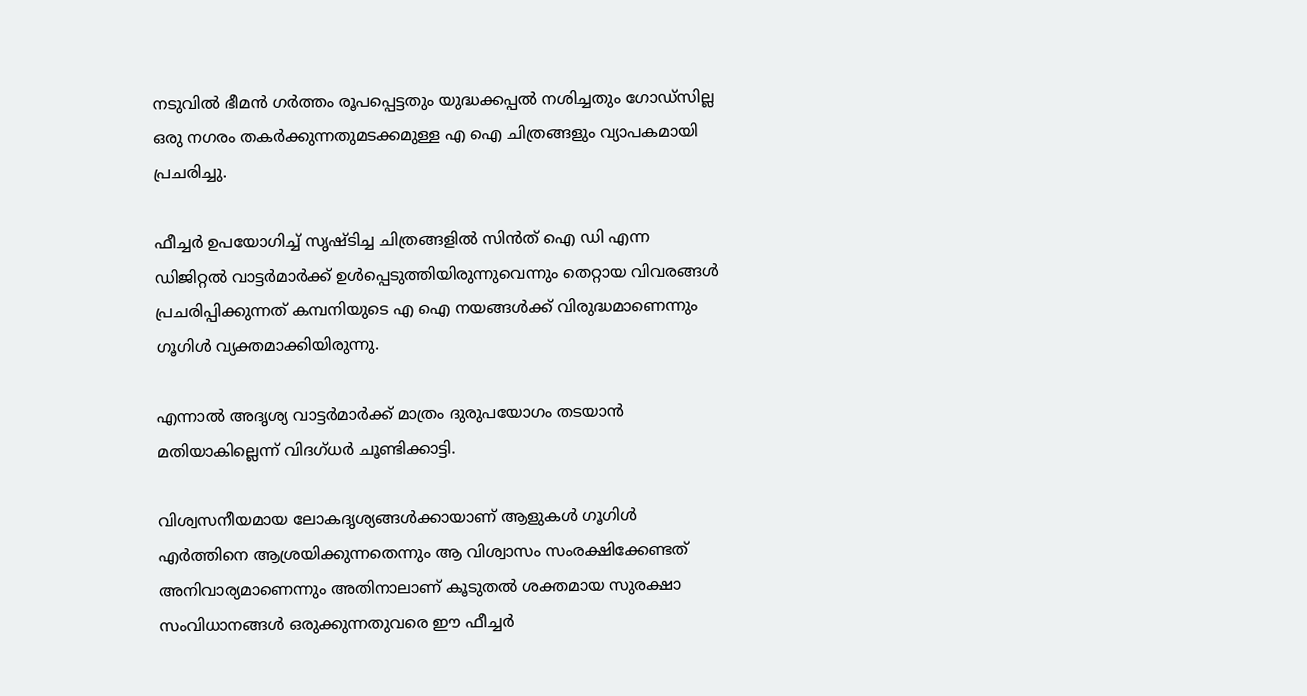നടുവില്‍ ഭീമന്‍ ഗര്‍ത്തം രൂപപ്പെട്ടതും യുദ്ധക്കപ്പല്‍ നശിച്ചതും ഗോഡ്‌സില്ല ഒരു നഗരം തകര്‍ക്കുന്നതുമടക്കമുള്ള എ ഐ ചിത്രങ്ങളും വ്യാപകമായി പ്രചരിച്ചു.

ഫീച്ചര്‍ ഉപയോഗിച്ച് സൃഷ്ടിച്ച ചിത്രങ്ങളില്‍ സിന്‍ത് ഐ ഡി എന്ന ഡിജിറ്റല്‍ വാട്ടര്‍മാര്‍ക്ക് ഉള്‍പ്പെടുത്തിയിരുന്നുവെന്നും തെറ്റായ വിവരങ്ങള്‍ പ്രചരിപ്പിക്കുന്നത് കമ്പനിയുടെ എ ഐ നയങ്ങള്‍ക്ക് വിരുദ്ധമാണെന്നും ഗൂഗിള്‍ വ്യക്തമാക്കിയിരുന്നു.

എന്നാല്‍ അദൃശ്യ വാട്ടര്‍മാര്‍ക്ക് മാത്രം ദുരുപയോഗം തടയാന്‍ മതിയാകില്ലെന്ന് വിദഗ്ധര്‍ ചൂണ്ടിക്കാട്ടി.

വിശ്വസനീയമായ ലോകദൃശ്യങ്ങള്‍ക്കായാണ് ആളുകള്‍ ഗൂഗിള്‍ എര്‍ത്തിനെ ആശ്രയിക്കുന്നതെന്നും ആ വിശ്വാസം സംരക്ഷിക്കേണ്ടത് അനിവാര്യമാണെന്നും അതിനാലാണ് കൂടുതല്‍ ശക്തമായ സുരക്ഷാ സംവിധാനങ്ങള്‍ ഒരുക്കുന്നതുവരെ ഈ ഫീച്ചര്‍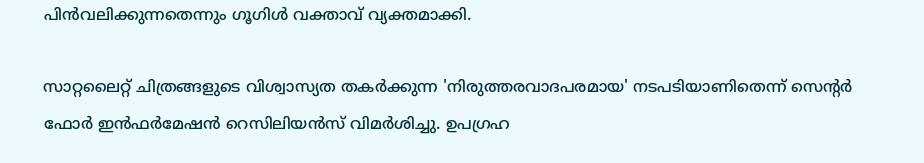പിന്‍വലിക്കുന്നതെന്നും ഗൂഗിള്‍ വക്താവ് വ്യക്തമാക്കി.

സാറ്റലൈറ്റ് ചിത്രങ്ങളുടെ വിശ്വാസ്യത തകര്‍ക്കുന്ന 'നിരുത്തരവാദപരമായ' നടപടിയാണിതെന്ന് സെന്റര്‍ ഫോര്‍ ഇന്‍ഫര്‍മേഷന്‍ റെസിലിയന്‍സ് വിമര്‍ശിച്ചു. ഉപഗ്രഹ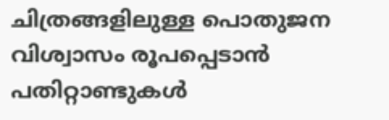ചിത്രങ്ങളിലുള്ള പൊതുജന വിശ്വാസം രൂപപ്പെടാന്‍ പതിറ്റാണ്ടുകള്‍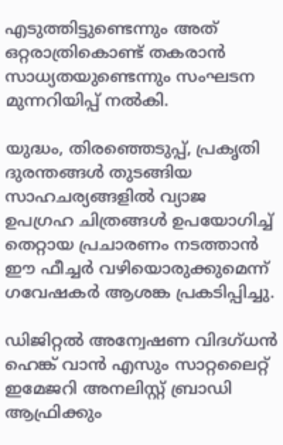എടുത്തിട്ടുണ്ടെന്നും അത് ഒറ്റരാത്രികൊണ്ട് തകരാന്‍ സാധ്യതയുണ്ടെന്നും സംഘടന മുന്നറിയിപ്പ് നല്‍കി.

യുദ്ധം, തിരഞ്ഞെടുപ്പ്, പ്രകൃതി ദുരന്തങ്ങള്‍ തുടങ്ങിയ സാഹചര്യങ്ങളില്‍ വ്യാജ ഉപഗ്രഹ ചിത്രങ്ങള്‍ ഉപയോഗിച്ച് തെറ്റായ പ്രചാരണം നടത്താന്‍ ഈ ഫീച്ചര്‍ വഴിയൊരുക്കുമെന്ന് ഗവേഷകര്‍ ആശങ്ക പ്രകടിപ്പിച്ചു.

ഡിജിറ്റല്‍ അന്വേഷണ വിദഗ്ധന്‍ ഹെങ്ക് വാന്‍ എസും സാറ്റലൈറ്റ് ഇമേജറി അനലിസ്റ്റ് ബ്രാഡി ആഫ്രിക്കും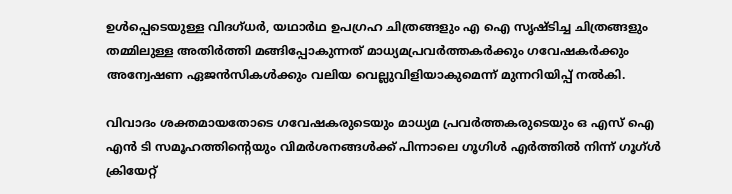ഉള്‍പ്പെടെയുള്ള വിദഗ്ധര്‍, യഥാര്‍ഥ ഉപഗ്രഹ ചിത്രങ്ങളും എ ഐ സൃഷ്ടിച്ച ചിത്രങ്ങളും തമ്മിലുള്ള അതിര്‍ത്തി മങ്ങിപ്പോകുന്നത് മാധ്യമപ്രവര്‍ത്തകര്‍ക്കും ഗവേഷകര്‍ക്കും അന്വേഷണ ഏജന്‍സികള്‍ക്കും വലിയ വെല്ലുവിളിയാകുമെന്ന് മുന്നറിയിപ്പ് നല്‍കി.

വിവാദം ശക്തമായതോടെ ഗവേഷകരുടെയും മാധ്യമ പ്രവര്‍ത്തകരുടെയും ഒ എസ് ഐ എന്‍ ടി സമൂഹത്തിന്റെയും വിമര്‍ശനങ്ങള്‍ക്ക് പിന്നാലെ ഗൂഗിള്‍ എര്‍ത്തില്‍ നിന്ന് ഗൂഗ്ള്‍ ക്രിയേറ്റ്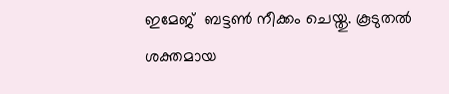ഇമേജ്  ബട്ടണ്‍ നീക്കം ചെയ്തു. കൂടുതല്‍ ശക്തമായ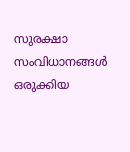സുരക്ഷാ സംവിധാനങ്ങള്‍ ഒരുക്കിയ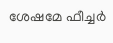ശേഷമേ ഫീച്ചര്‍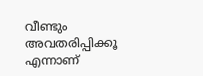വീണ്ടും അവതരിപ്പിക്കൂ എന്നാണ്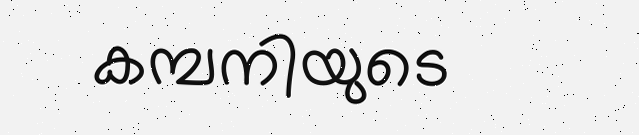കമ്പനിയുടെ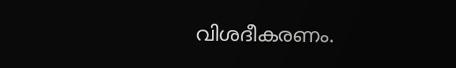വിശദീകരണം.